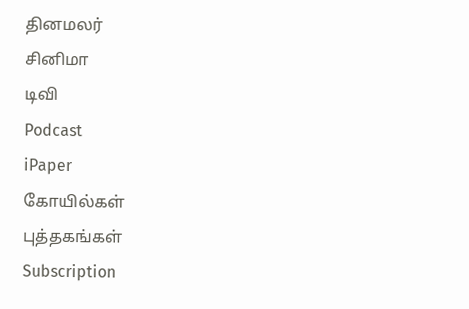தினமலர்
சினிமா
டிவி
Podcast
iPaper
கோயில்கள்
புத்தகங்கள்
Subscription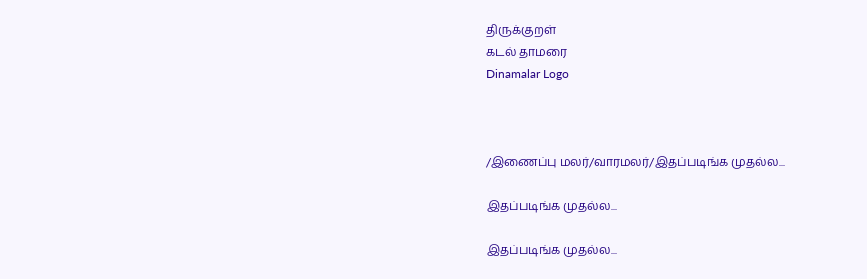திருக்குறள்
கடல் தாமரை
Dinamalar Logo



/இணைப்பு மலர்/வாரமலர்/இதப்படிங்க முதல்ல...

இதப்படிங்க முதல்ல...

இதப்படிங்க முதல்ல...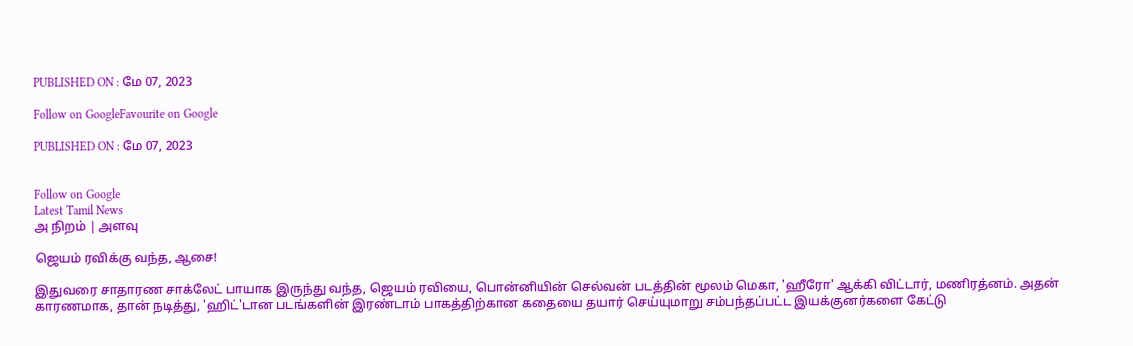PUBLISHED ON : மே 07, 2023

Follow on GoogleFavourite on Google

PUBLISHED ON : மே 07, 2023


Follow on Google
Latest Tamil News
அ நிறம் | அளவு

ஜெயம் ரவிக்கு வந்த, ஆசை!

இதுவரை சாதாரண சாக்லேட் பாயாக இருந்து வந்த, ஜெயம் ரவியை, பொன்னியின் செல்வன் படத்தின் மூலம் மெகா, 'ஹீரோ' ஆக்கி விட்டார், மணிரத்னம். அதன் காரணமாக, தான் நடித்து, 'ஹிட்'டான படங்களின் இரண்டாம் பாகத்திற்கான கதையை தயார் செய்யுமாறு சம்பந்தப்பட்ட இயக்குனர்களை கேட்டு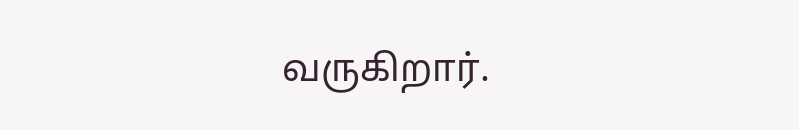வருகிறார்.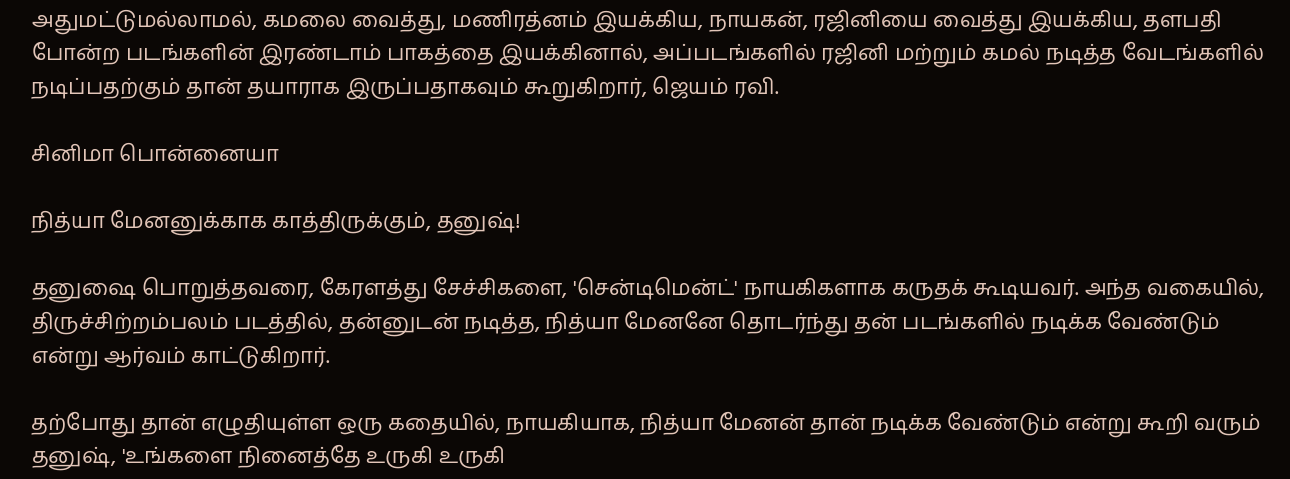அதுமட்டுமல்லாமல், கமலை வைத்து, மணிரத்னம் இயக்கிய, நாயகன், ரஜினியை வைத்து இயக்கிய, தளபதி போன்ற படங்களின் இரண்டாம் பாகத்தை இயக்கினால், அப்படங்களில் ரஜினி மற்றும் கமல் நடித்த வேடங்களில் நடிப்பதற்கும் தான் தயாராக இருப்பதாகவும் கூறுகிறார், ஜெயம் ரவி.

சினிமா பொன்னையா

நித்யா மேனனுக்காக காத்திருக்கும், தனுஷ்!

தனுஷை பொறுத்தவரை, கேரளத்து சேச்சிகளை, 'சென்டிமென்ட்' நாயகிகளாக கருதக் கூடியவர். அந்த வகையில், திருச்சிற்றம்பலம் படத்தில், தன்னுடன் நடித்த, நித்யா மேனனே தொடர்ந்து தன் படங்களில் நடிக்க வேண்டும் என்று ஆர்வம் காட்டுகிறார்.

தற்போது தான் எழுதியுள்ள ஒரு கதையில், நாயகியாக, நித்யா மேனன் தான் நடிக்க வேண்டும் என்று கூறி வரும் தனுஷ், 'உங்களை நினைத்தே உருகி உருகி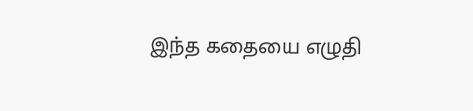இந்த கதையை எழுதி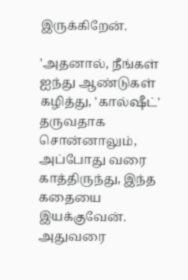இருக்கிறேன்.

'அதனால், நீங்கள் ஐந்து ஆண்டுகள் கழித்து, 'கால்ஷீட்' தருவதாக சொன்னாலும், அப்போது வரை காத்திருந்து, இந்த கதையை இயக்குவேன். அதுவரை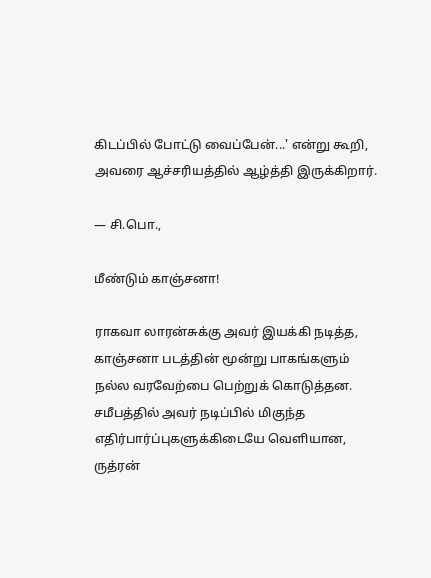கிடப்பில் போட்டு வைப்பேன்...' என்று கூறி, அவரை ஆச்சரியத்தில் ஆழ்த்தி இருக்கிறார்.

— சி.பொ.,

மீண்டும் காஞ்சனா!

ராகவா லாரன்சுக்கு அவர் இயக்கி நடித்த, காஞ்சனா படத்தின் மூன்று பாகங்களும் நல்ல வரவேற்பை பெற்றுக் கொடுத்தன. சமீபத்தில் அவர் நடிப்பில் மிகுந்த எதிர்பார்ப்புகளுக்கிடையே வெளியான, ருத்ரன்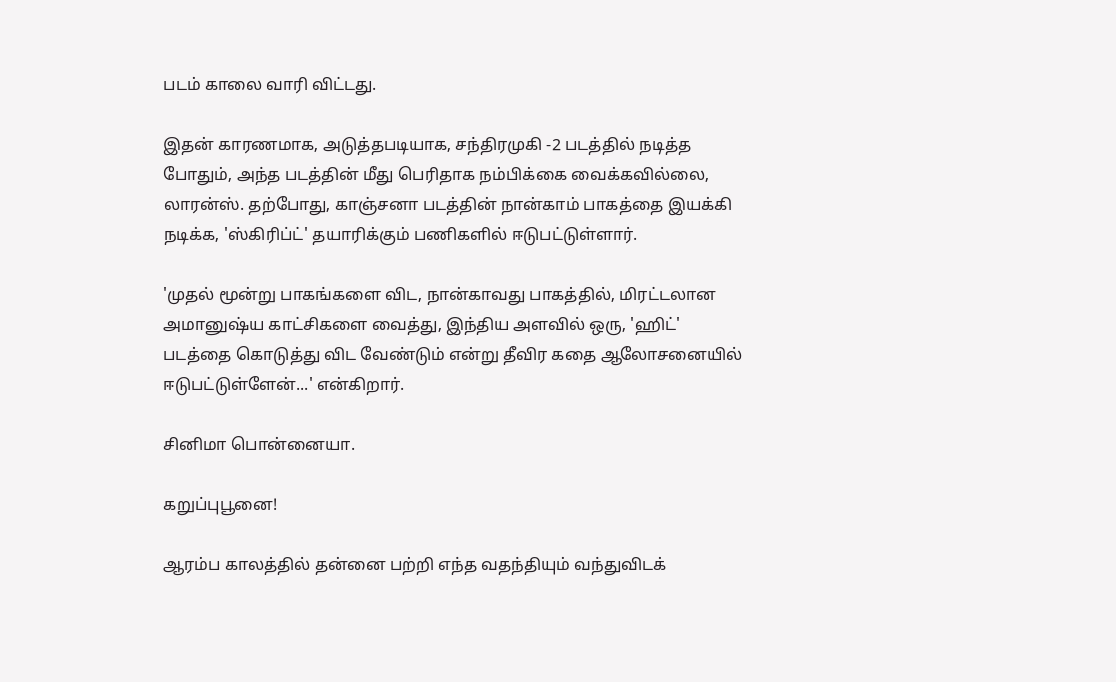படம் காலை வாரி விட்டது.

இதன் காரணமாக, அடுத்தபடியாக, சந்திரமுகி -2 படத்தில் நடித்த போதும், அந்த படத்தின் மீது பெரிதாக நம்பிக்கை வைக்கவில்லை, லாரன்ஸ். தற்போது, காஞ்சனா படத்தின் நான்காம் பாகத்தை இயக்கி நடிக்க, 'ஸ்கிரிப்ட்' தயாரிக்கும் பணிகளில் ஈடுபட்டுள்ளார்.

'முதல் மூன்று பாகங்களை விட, நான்காவது பாகத்தில், மிரட்டலான அமானுஷ்ய காட்சிகளை வைத்து, இந்திய அளவில் ஒரு, 'ஹிட்' படத்தை கொடுத்து விட வேண்டும் என்று தீவிர கதை ஆலோசனையில் ஈடுபட்டுள்ளேன்...' என்கிறார்.

சினிமா பொன்னையா.

கறுப்புபூனை!

ஆரம்ப காலத்தில் தன்னை பற்றி எந்த வதந்தியும் வந்துவிடக்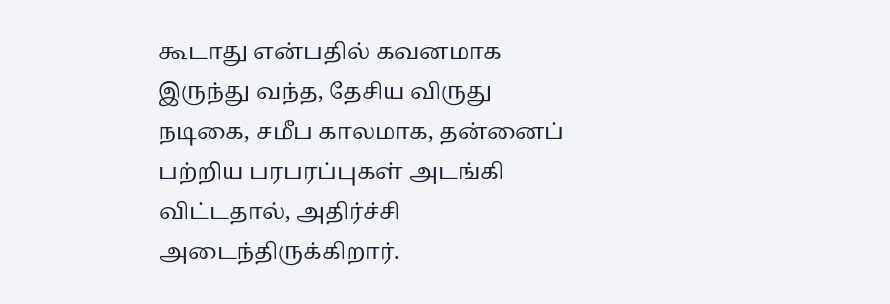கூடாது என்பதில் கவனமாக இருந்து வந்த, தேசிய விருது நடிகை, சமீப காலமாக, தன்னைப் பற்றிய பரபரப்புகள் அடங்கி விட்டதால், அதிர்ச்சி அடைந்திருக்கிறார்.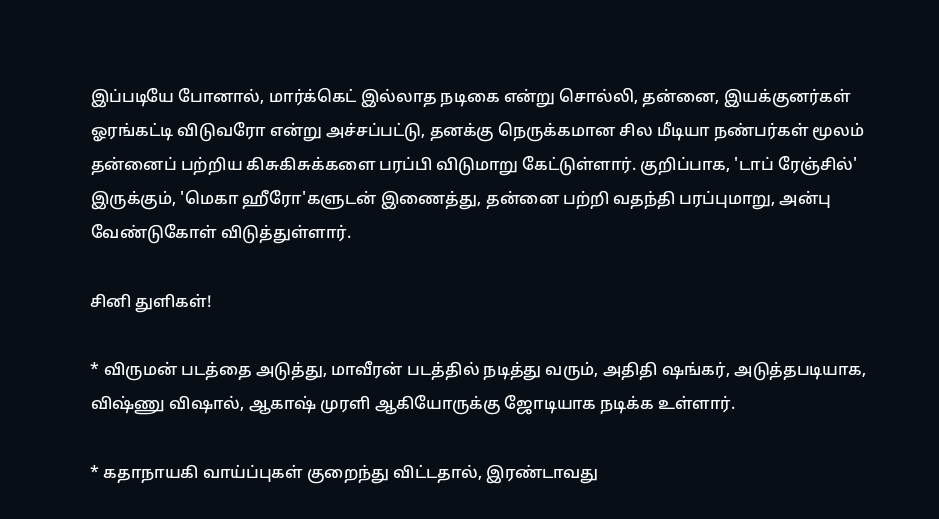இப்படியே போனால், மார்க்கெட் இல்லாத நடிகை என்று சொல்லி, தன்னை, இயக்குனர்கள் ஓரங்கட்டி விடுவரோ என்று அச்சப்பட்டு, தனக்கு நெருக்கமான சில மீடியா நண்பர்கள் மூலம் தன்னைப் பற்றிய கிசுகிசுக்களை பரப்பி விடுமாறு கேட்டுள்ளார். குறிப்பாக, 'டாப் ரேஞ்சில்' இருக்கும், 'மெகா ஹீரோ'களுடன் இணைத்து, தன்னை பற்றி வதந்தி பரப்புமாறு, அன்பு வேண்டுகோள் விடுத்துள்ளார்.

சினி துளிகள்!

* விருமன் படத்தை அடுத்து, மாவீரன் படத்தில் நடித்து வரும், அதிதி ஷங்கர், அடுத்தபடியாக, விஷ்ணு விஷால், ஆகாஷ் முரளி ஆகியோருக்கு ஜோடியாக நடிக்க உள்ளார்.

* கதாநாயகி வாய்ப்புகள் குறைந்து விட்டதால், இரண்டாவது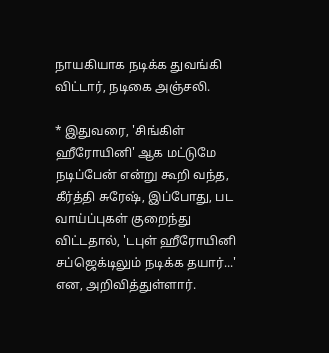நாயகியாக நடிக்க துவங்கி விட்டார், நடிகை அஞ்சலி.

* இதுவரை, 'சிங்கிள் ஹீரோயினி' ஆக மட்டுமே நடிப்பேன் என்று கூறி வந்த, கீர்த்தி சுரேஷ், இப்போது, பட வாய்ப்புகள் குறைந்து விட்டதால், 'டபுள் ஹீரோயினி சப்ஜெக்டிலும் நடிக்க தயார்...' என, அறிவித்துள்ளார்.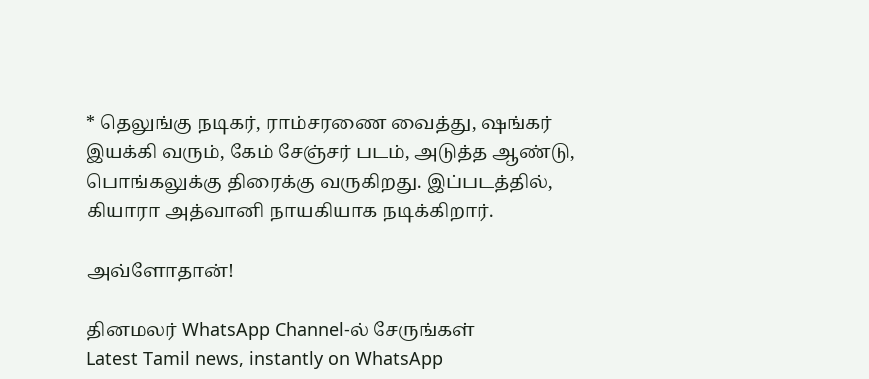* தெலுங்கு நடிகர், ராம்சரணை வைத்து, ஷங்கர் இயக்கி வரும், கேம் சேஞ்சர் படம், அடுத்த ஆண்டு, பொங்கலுக்கு திரைக்கு வருகிறது. இப்படத்தில், கியாரா அத்வானி நாயகியாக நடிக்கிறார்.

அவ்ளோதான்!

தினமலர் WhatsApp Channel-ல் சேருங்கள்
Latest Tamil news, instantly on WhatsApp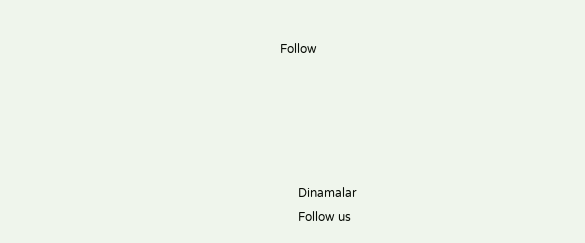Follow





      Dinamalar
      Follow us